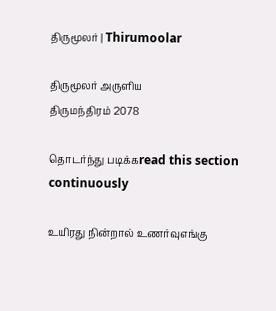திருமூலர் | Thirumoolar

திருமூலர் அருளிய
திருமந்திரம் 2078

தொடர்ந்து படிக்கread this section continuously

உயிரது நின்றால் உணர்வுஎங்கு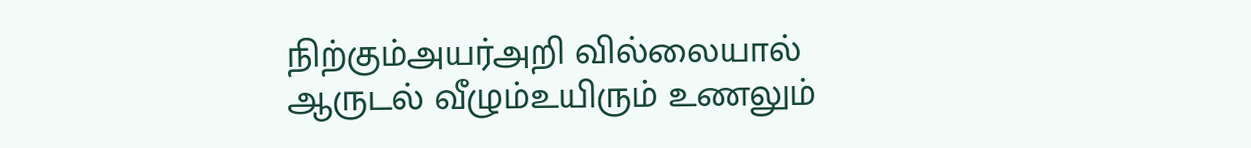நிற்கும்அயர்அறி வில்லையால் ஆருடல் வீழும்உயிரும் உணலும்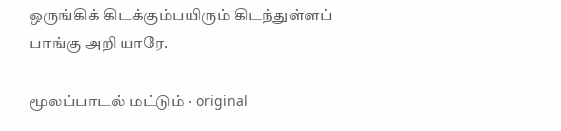ஒருங்கிக் கிடக்கும்பயிரும் கிடந்துள்ளப் பாங்கு அறி யாரே.

மூலப்பாடல் மட்டும் · original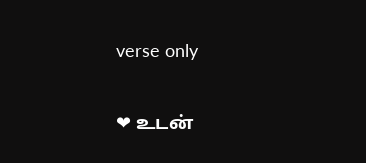verse only

❤ உடன்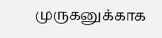முருகனுக்காக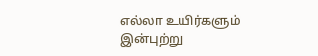எல்லா உயிர்களும் இன்புற்று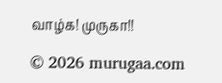வாழ்க! முருகா!!

© 2026 murugaa.com